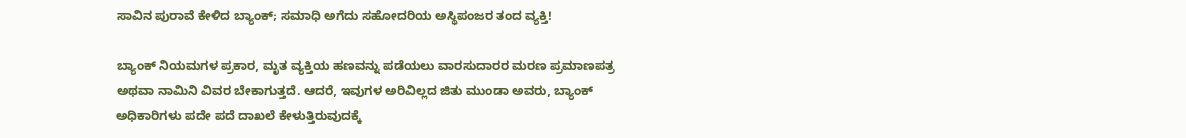ಸಾವಿನ ಪುರಾವೆ ಕೇಳಿದ ಬ್ಯಾಂಕ್‌; ಸಮಾಧಿ ಅಗೆದು ಸಹೋದರಿಯ ಅಸ್ಥಿಪಂಜರ ತಂದ ವ್ಯಕ್ತಿ!

ಬ್ಯಾಂಕ್ ನಿಯಮಗಳ ಪ್ರಕಾರ, ಮೃತ ವ್ಯಕ್ತಿಯ ಹಣವನ್ನು ಪಡೆಯಲು ವಾರಸುದಾರರ ಮರಣ ಪ್ರಮಾಣಪತ್ರ ಅಥವಾ ನಾಮಿನಿ ವಿವರ ಬೇಕಾಗುತ್ತದೆ. ಆದರೆ, ಇವುಗಳ ಅರಿವಿಲ್ಲದ ಜಿತು ಮುಂಡಾ ಅವರು, ಬ್ಯಾಂಕ್ ಅಧಿಕಾರಿಗಳು ಪದೇ ಪದೆ ದಾಖಲೆ ಕೇಳುತ್ತಿರುವುದಕ್ಕೆ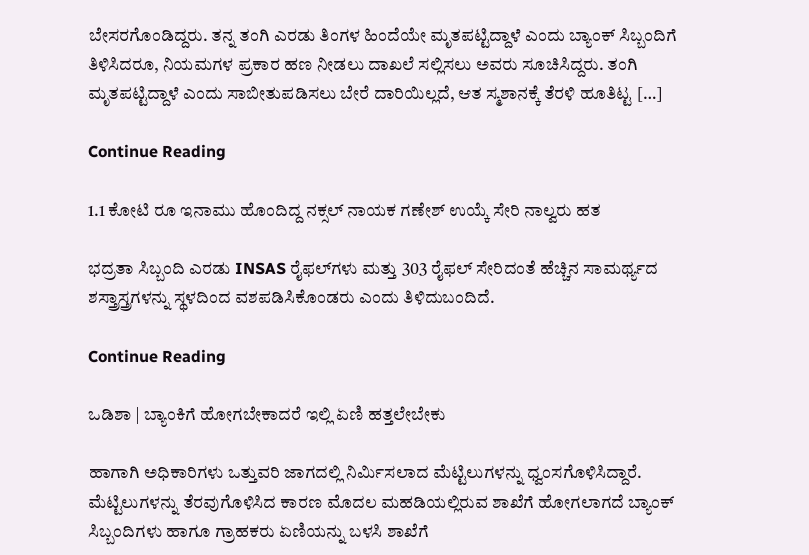ಬೇಸರಗೊಂಡಿದ್ದರು. ತನ್ನ ತಂಗಿ ಎರಡು ತಿಂಗಳ ಹಿಂದೆಯೇ ಮೃತಪಟ್ಟಿದ್ದಾಳೆ ಎಂದು ಬ್ಯಾಂಕ್ ಸಿಬ್ಬಂದಿಗೆ ತಿಳಿಸಿದರೂ, ನಿಯಮಗಳ ಪ್ರಕಾರ ಹಣ ನೀಡಲು ದಾಖಲೆ ಸಲ್ಲಿಸಲು ಅವರು ಸೂಚಿಸಿದ್ದರು. ತಂಗಿ ಮೃತಪಟ್ಟಿದ್ದಾಳೆ ಎಂದು ಸಾಬೀತುಪಡಿಸಲು ಬೇರೆ ದಾರಿಯಿಲ್ಲದೆ, ಆತ ಸ್ಮಶಾನಕ್ಕೆ ತೆರಳಿ ಹೂತಿಟ್ಟ […]

Continue Reading

1.1 ಕೋಟಿ ರೂ ಇನಾಮು ಹೊಂದಿದ್ದ ನಕ್ಸಲ್ ನಾಯಕ ಗಣೇಶ್ ಉಯ್ಕೆ ಸೇರಿ ನಾಲ್ವರು ಹತ

ಭದ್ರತಾ ಸಿಬ್ಬಂದಿ ಎರಡು INSAS ರೈಫಲ್‌ಗಳು ಮತ್ತು 303 ರೈಫಲ್ ಸೇರಿದಂತೆ ಹೆಚ್ಚಿನ ಸಾಮರ್ಥ್ಯದ ಶಸ್ತ್ರಾಸ್ತ್ರಗಳನ್ನು ಸ್ಥಳದಿಂದ ವಶಪಡಿಸಿಕೊಂಡರು ಎಂದು ತಿಳಿದುಬಂದಿದೆ.

Continue Reading

ಒಡಿಶಾ | ಬ್ಯಾಂಕಿಗೆ ಹೋಗಬೇಕಾದರೆ ಇಲ್ಲಿ ಏಣಿ ಹತ್ತಲೇಬೇಕು

ಹಾಗಾಗಿ ಅಧಿಕಾರಿಗಳು ಒತ್ತುವರಿ ಜಾಗದಲ್ಲಿ ನಿರ್ಮಿಸಲಾದ ಮೆಟ್ಟಿಲುಗಳನ್ನು ಧ್ವಂಸಗೊಳಿಸಿದ್ದಾರೆ. ಮೆಟ್ಟಿಲುಗಳನ್ನು ತೆರವುಗೊಳಿಸಿದ ಕಾರಣ ಮೊದಲ ಮಹಡಿಯಲ್ಲಿರುವ ಶಾಖೆಗೆ ಹೋಗಲಾಗದೆ ಬ್ಯಾಂಕ್ ಸಿಬ್ಬಂದಿಗಳು ಹಾಗೂ ಗ್ರಾಹಕರು ಏಣಿಯನ್ನು ಬಳಸಿ ಶಾಖೆಗೆ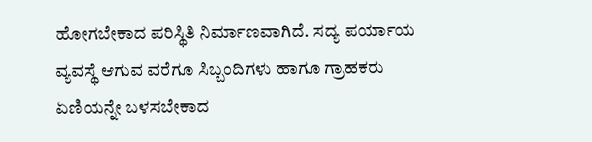ಹೋಗಬೇಕಾದ ಪರಿಸ್ಥಿತಿ ನಿರ್ಮಾಣವಾಗಿದೆ. ಸದ್ಯ ಪರ್ಯಾಯ ವ್ಯವಸ್ಥೆ ಆಗುವ ವರೆಗೂ ಸಿಬ್ಬಂದಿಗಳು ಹಾಗೂ ಗ್ರಾಹಕರು ಏಣಿಯನ್ನೇ ಬಳಸಬೇಕಾದ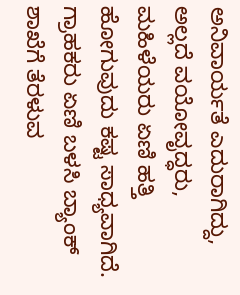ಅನಿವಾರ್ಯತೆ ಎದುರಾಗಿದ್ದು, ಅಲ್ಲದೆ ವಯೋವೃದ್ಧರು, ಮಹಿಳೆಯರು ಏಣಿ ಹತ್ತಿ ಹೋಗುವುದು ಕಷ್ಟ ಸಾಧ್ಯವಾಗಿದೆ. ಗ್ರಾಹಕರು ಏಣಿ ಬಳಸಿ ಬ್ಯಾಂಕ್ ಶಾಖೆಗೆ ತೆರಳುವ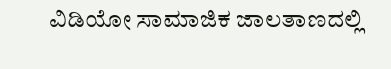ವಿಡಿಯೋ ಸಾಮಾಜಿಕ ಜಾಲತಾಣದಲ್ಲಿ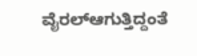ವೈರಲ್ಆಗುತ್ತಿದ್ದಂತೆ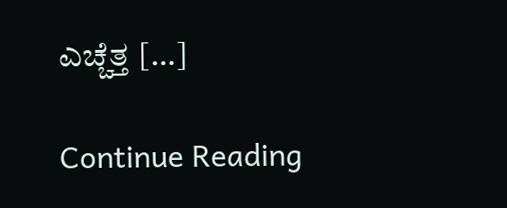ಎಚ್ಚೆತ್ತ […]

Continue Reading